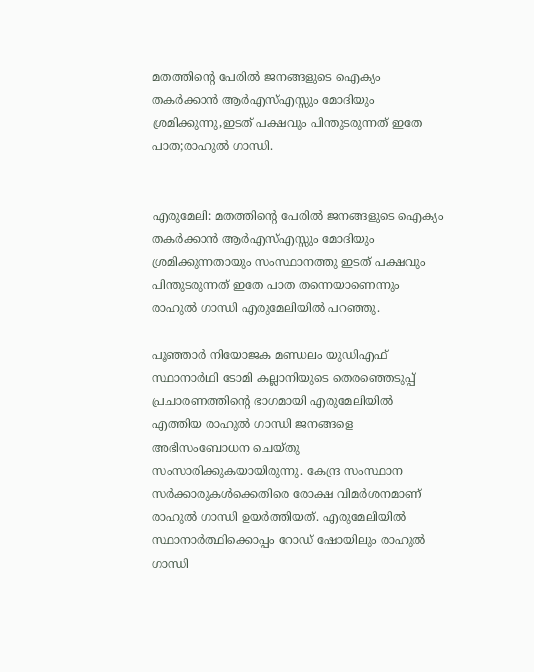മതത്തിന്റെ പേരിൽ ജനങ്ങളുടെ ഐക്യം തകർക്കാൻ ആർഎസ്എസ്സും മോദിയും ശ്രമിക്കുന്നു,ഇടത് പക്ഷവും പിന്തുടരുന്നത് ഇതേ പാത;രാഹുൽ ഗാന്ധി.


എരുമേലി: മതത്തിന്റെ പേരിൽ ജനങ്ങളുടെ ഐക്യം തകർക്കാൻ ആർഎസ്എസ്സും മോദിയും ശ്രമിക്കുന്നതായും സംസ്ഥാനത്തു ഇടത് പക്ഷവും പിന്തുടരുന്നത് ഇതേ പാത തന്നെയാണെന്നും രാഹുൽ ഗാന്ധി എരുമേലിയിൽ പറഞ്ഞു.

പൂഞ്ഞാർ നിയോജക മണ്ഡലം യുഡിഎഫ് സ്ഥാനാർഥി ടോമി കല്ലാനിയുടെ തെരഞ്ഞെടുപ്പ് പ്രചാരണത്തിന്റെ ഭാഗമായി എരുമേലിയിൽ എത്തിയ രാഹുൽ ഗാന്ധി ജനങ്ങളെ അഭിസംബോധന ചെയ്തു സംസാരിക്കുകയായിരുന്നു. കേന്ദ്ര സംസ്ഥാന സർക്കാരുകൾക്കെതിരെ രോക്ഷ വിമർശനമാണ് രാഹുൽ ഗാന്ധി ഉയർത്തിയത്. എരുമേലിയിൽ സ്ഥാനാർത്ഥിക്കൊപ്പം റോഡ് ഷോയിലും രാഹുൽ ഗാന്ധി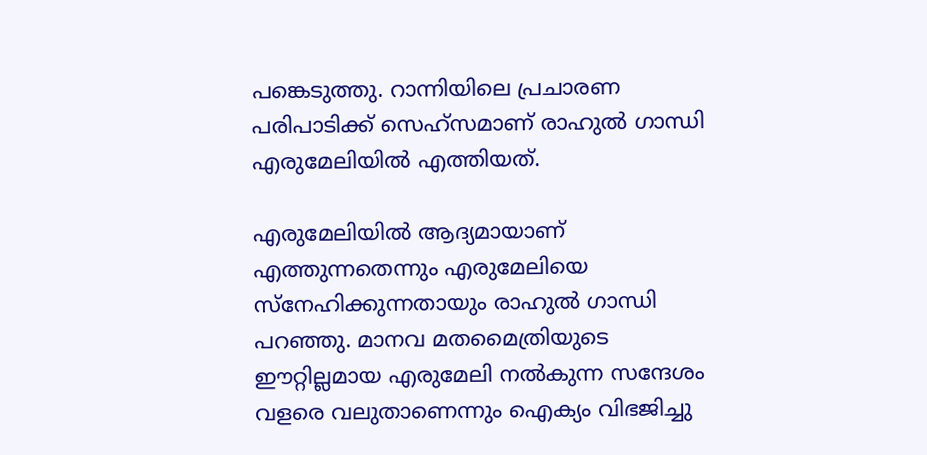പങ്കെടുത്തു. റാന്നിയിലെ പ്രചാരണ പരിപാടിക്ക് സെഹ്‌സമാണ് രാഹുൽ ഗാന്ധി എരുമേലിയിൽ എത്തിയത്.

എരുമേലിയിൽ ആദ്യമായാണ് എത്തുന്നതെന്നും എരുമേലിയെ സ്നേഹിക്കുന്നതായും രാഹുൽ ഗാന്ധി പറഞ്ഞു. മാനവ മതമൈത്രിയുടെ ഈറ്റില്ലമായ എരുമേലി നൽകുന്ന സന്ദേശം വളരെ വലുതാണെന്നും ഐക്യം വിഭജിച്ചു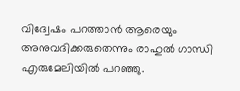വിദ്വേഷം പറത്താൻ ആരെയും അനുവദിക്കരുതെന്നും രാഹുൽ ഗാന്ധി എരുമേലിയിൽ പറഞ്ഞു.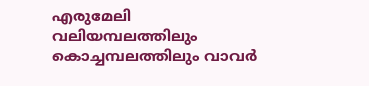എരുമേലി വലിയമ്പലത്തിലും കൊച്ചമ്പലത്തിലും വാവർ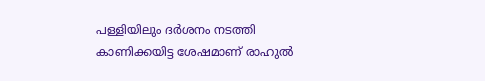പള്ളിയിലും ദർശനം നടത്തി കാണിക്കയിട്ട ശേഷമാണ് രാഹുൽ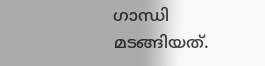ഗാന്ധി മടങ്ങിയത്.